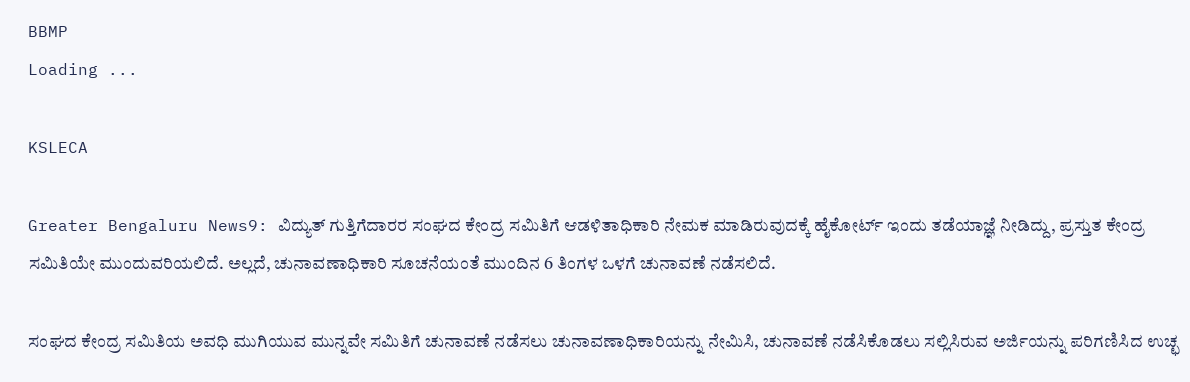BBMP
Loading ...

KSLECA

Greater Bengaluru News9: ವಿದ್ಯುತ್ ಗುತ್ತಿಗೆದಾರರ ಸಂಘದ ಕೇಂದ್ರ ಸಮಿತಿಗೆ ಆಡಳಿತಾಧಿಕಾರಿ ನೇಮಕ ಮಾಡಿರುವುದಕ್ಕೆ ಹೈಕೋರ್ಟ್ ಇಂದು ತಡೆಯಾಜ್ಞೆ ನೀಡಿದ್ದು, ಪ್ರಸ್ತುತ ಕೇಂದ್ರ ಸಮಿತಿಯೇ ಮುಂದುವರಿಯಲಿದೆ. ಅಲ್ಲದೆ, ಚುನಾವಣಾಧಿಕಾರಿ ಸೂಚನೆಯಂತೆ ಮುಂದಿನ 6 ತಿಂಗಳ ಒಳಗೆ ಚುನಾವಣೆ ನಡೆಸಲಿದೆ.

ಸಂಘದ ಕೇಂದ್ರ ಸಮಿತಿಯ ಅವಧಿ ಮುಗಿಯುವ ಮುನ್ನವೇ ಸಮಿತಿಗೆ ಚುನಾವಣೆ ನಡೆಸಲು ಚುನಾವಣಾಧಿಕಾರಿಯನ್ನು ನೇಮಿಸಿ, ಚುನಾವಣೆ ನಡೆಸಿಕೊಡಲು ಸಲ್ಲಿಸಿರುವ ಅರ್ಜಿಯನ್ನು ಪರಿಗಣಿಸಿದ ಉಚ್ಛ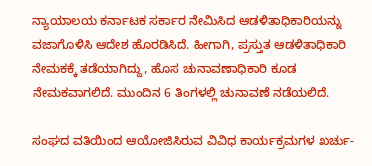ನ್ಯಾಯಾಲಯ ಕರ್ನಾಟಕ ಸರ್ಕಾರ ನೇಮಿಸಿದ ಆಡಳಿತಾಧಿಕಾರಿಯನ್ನು ವಜಾಗೊಳಿಸಿ ಆದೇಶ ಹೊರಡಿಸಿದೆ. ಹೀಗಾಗಿ, ಪ್ರಸ್ತುತ ಆಡಳಿತಾಧಿಕಾರಿ ನೇಮಕಕ್ಕೆ ತಡೆಯಾಗಿದ್ದು, ಹೊಸ ಚುನಾವಣಾಧಿಕಾರಿ ಕೂಡ ನೇಮಕವಾಗಲಿದೆ. ಮುಂದಿನ 6 ತಿಂಗಳಲ್ಲಿ ಚುನಾವಣೆ ನಡೆಯಲಿದೆ.

ಸಂಘದ ವತಿಯಿಂದ ಆಯೋಜಿಸಿರುವ ವಿವಿಧ ಕಾರ್ಯಕ್ರಮಗಳ ಖರ್ಚು-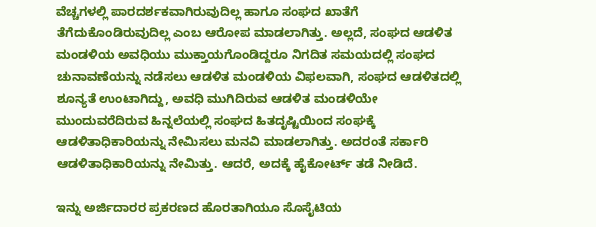ವೆಚ್ಚಗಳಲ್ಲಿ ಪಾರದರ್ಶಕವಾಗಿರುವುದಿಲ್ಲ ಹಾಗೂ ಸಂಘದ ಖಾತೆಗೆ ತೆಗೆದುಕೊಂಡಿರುವುದಿಲ್ಲ ಎಂಬ ಆರೋಪ ಮಾಡಲಾಗಿತ್ತು. ಅಲ್ಲದೆ, ಸಂಘದ ಆಡಳಿತ ಮಂಡಳಿಯ ಅವಧಿಯು ಮುಕ್ತಾಯಗೊಂಡಿದ್ದರೂ ನಿಗದಿತ ಸಮಯದಲ್ಲಿ ಸಂಘದ ಚುನಾವಣೆಯನ್ನು ನಡೆಸಲು ಆಡಳಿತ ಮಂಡಳಿಯ ವಿಫಲವಾಗಿ, ಸಂಘದ ಆಡಳಿತದಲ್ಲಿ ಶೂನ್ಯತೆ ಉಂಟಾಗಿದ್ದು, ಅವಧಿ ಮುಗಿದಿರುವ ಆಡಳಿತ ಮಂಡಳಿಯೇ ಮುಂದುವರೆದಿರುವ ಹಿನ್ನಲೆಯಲ್ಲಿ ಸಂಘದ ಹಿತದೃಷ್ಟಿಯಿಂದ ಸಂಘಕ್ಕೆ ಆಡಳಿತಾಧಿಕಾರಿಯನ್ನು ನೇಮಿಸಲು ಮನವಿ ಮಾಡಲಾಗಿತ್ತು. ಅದರಂತೆ ಸರ್ಕಾರಿ ಆಡಳಿತಾಧಿಕಾರಿಯನ್ನು ನೇಮಿತ್ತು. ಆದರೆ, ಅದಕ್ಕೆ ಹೈಕೋರ್ಟ್ ತಡೆ ನೀಡಿದೆ.

ಇನ್ನು ಅರ್ಜಿದಾರರ ಪ್ರಕರಣದ ಹೊರತಾಗಿಯೂ ಸೊಸೈಟಿಯ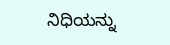ನಿಧಿಯನ್ನು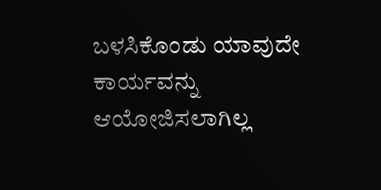ಬಳಸಿಕೊಂಡು ಯಾವುದೇ ಕಾರ್ಯವನ್ನು ಆಯೋಜಿಸಲಾಗಿಲ್ಲ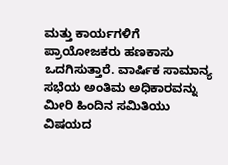ಮತ್ತು ಕಾರ್ಯಗಳಿಗೆ ಪ್ರಾಯೋಜಕರು ಹಣಕಾಸು ಒದಗಿಸುತ್ತಾರೆ. ವಾರ್ಷಿಕ ಸಾಮಾನ್ಯ ಸಭೆಯ ಅಂತಿಮ ಅಧಿಕಾರವನ್ನು ಮೀರಿ ಹಿಂದಿನ ಸಮಿತಿಯು ವಿಷಯದ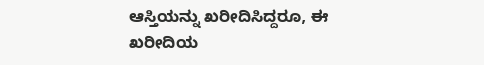ಆಸ್ತಿಯನ್ನು ಖರೀದಿಸಿದ್ದರೂ, ಈ ಖರೀದಿಯ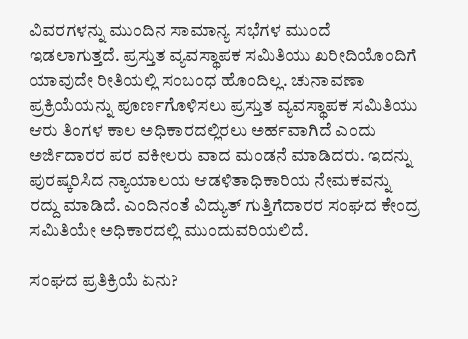ವಿವರಗಳನ್ನು ಮುಂದಿನ ಸಾಮಾನ್ಯ ಸಭೆಗಳ ಮುಂದೆ ಇಡಲಾಗುತ್ತದೆ. ಪ್ರಸ್ತುತ ವ್ಯವಸ್ಥಾಪಕ ಸಮಿತಿಯು ಖರೀದಿಯೊಂದಿಗೆ ಯಾವುದೇ ರೀತಿಯಲ್ಲಿ ಸಂಬಂಧ ಹೊಂದಿಲ್ಲ. ಚುನಾವಣಾ ಪ್ರಕ್ರಿಯೆಯನ್ನು ಪೂರ್ಣಗೊಳಿಸಲು ಪ್ರಸ್ತುತ ವ್ಯವಸ್ಥಾಪಕ ಸಮಿತಿಯು ಆರು ತಿಂಗಳ ಕಾಲ ಅಧಿಕಾರದಲ್ಲಿರಲು ಅರ್ಹವಾಗಿದೆ ಎಂದು ಅರ್ಜಿದಾರರ ಪರ ವಕೀಲರು ವಾದ ಮಂಡನೆ ಮಾಡಿದರು. ಇದನ್ನು ಪುರಷ್ಕರಿಸಿದ ನ್ಯಾಯಾಲಯ ಆಡಳಿತಾಧಿಕಾರಿಯ ನೇಮಕವನ್ನು ರದ್ದು ಮಾಡಿದೆ. ಎಂದಿನಂತೆ ವಿದ್ಯುತ್ ಗುತ್ತಿಗೆದಾರರ ಸಂಘದ ಕೇಂದ್ರ ಸಮಿತಿಯೇ ಅಧಿಕಾರದಲ್ಲಿ ಮುಂದುವರಿಯಲಿದೆ.

ಸಂಘದ ಪ್ರತಿಕ್ರಿಯೆ ಏನು?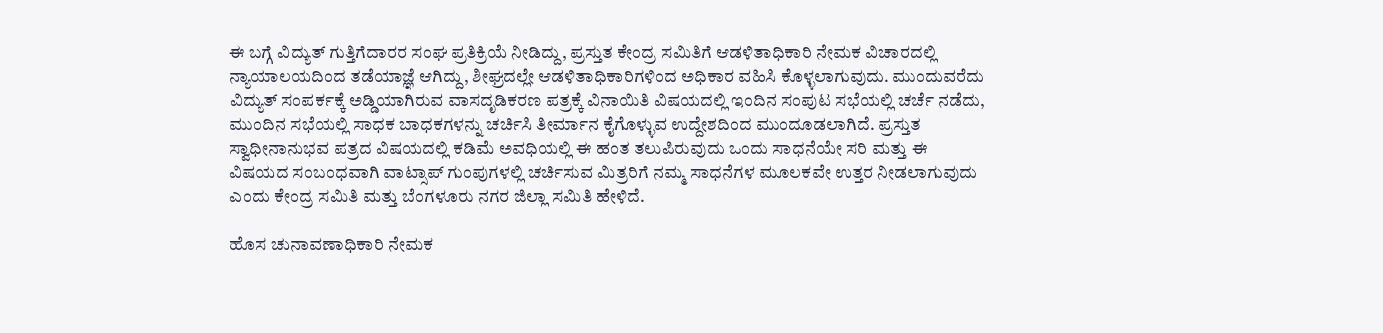ಈ ಬಗ್ಗೆ ವಿದ್ಯುತ್ ಗುತ್ತಿಗೆದಾರರ ಸಂಘ ಪ್ರತಿಕ್ರಿಯೆ ನೀಡಿದ್ದು, ಪ್ರಸ್ತುತ ಕೇಂದ್ರ ಸಮಿತಿಗೆ ಆಡಳಿತಾಧಿಕಾರಿ ನೇಮಕ ವಿಚಾರದಲ್ಲಿ ನ್ಯಾಯಾಲಯದಿಂದ ತಡೆಯಾಜ್ಞೆ ಆಗಿದ್ದು, ಶೀಘ್ರದಲ್ಲೇ ಆಡಳಿತಾಧಿಕಾರಿಗಳಿಂದ ಅಧಿಕಾರ ವಹಿಸಿ ಕೊಳ್ಳಲಾಗುವುದು. ಮುಂದುವರೆದು ವಿದ್ಯುತ್ ಸಂಪರ್ಕಕ್ಕೆ ಅಡ್ಡಿಯಾಗಿರುವ ವಾಸದೃಡಿಕರಣ ಪತ್ರಕ್ಕೆ ವಿನಾಯಿತಿ ವಿಷಯದಲ್ಲಿ ಇಂದಿನ ಸಂಪುಟ ಸಭೆಯಲ್ಲಿ ಚರ್ಚೆ ನಡೆದು, ಮುಂದಿನ ಸಭೆಯಲ್ಲಿ ಸಾಧಕ ಬಾಧಕಗಳನ್ನು ಚರ್ಚಿಸಿ ತೀರ್ಮಾನ ಕೈಗೊಳ್ಳುವ ಉದ್ದೇಶದಿಂದ ಮುಂದೂಡಲಾಗಿದೆ. ಪ್ರಸ್ತುತ ಸ್ವಾಧೀನಾನುಭವ ಪತ್ರದ ವಿಷಯದಲ್ಲಿ ಕಡಿಮೆ ಅವಧಿಯಲ್ಲಿ ಈ ಹಂತ ತಲುಪಿರುವುದು ಒಂದು ಸಾಧನೆಯೇ ಸರಿ ಮತ್ತು ಈ ವಿಷಯದ ಸಂಬಂಧವಾಗಿ ವಾಟ್ಸಾಪ್ ಗುಂಪುಗಳಲ್ಲಿ ಚರ್ಚಿಸುವ ಮಿತ್ರರಿಗೆ ನಮ್ಮ ಸಾಧನೆಗಳ ಮೂಲಕವೇ ಉತ್ತರ ನೀಡಲಾಗುವುದು ಎಂದು ಕೇಂದ್ರ ಸಮಿತಿ ಮತ್ತು ಬೆಂಗಳೂರು ನಗರ ಜಿಲ್ಲಾ ಸಮಿತಿ ಹೇಳಿದೆ.

ಹೊಸ ಚುನಾವಣಾಧಿಕಾರಿ ನೇಮಕ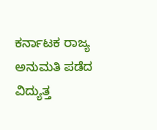ಕರ್ನಾಟಕ ರಾಜ್ಯ ಅನುಮತಿ ಪಡೆದ ವಿದ್ಯುತ್ತ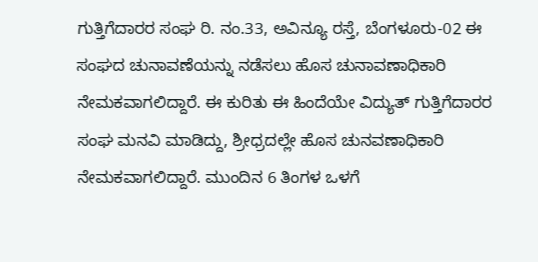ಗುತ್ತಿಗೆದಾರರ ಸಂಘ ರಿ. ನಂ.33, ಅವಿನ್ಯೂ ರಸ್ತೆ, ಬೆಂಗಳೂರು-02 ಈ ಸಂಘದ ಚುನಾವಣೆಯನ್ನು ನಡೆಸಲು ಹೊಸ ಚುನಾವಣಾಧಿಕಾರಿ ನೇಮಕವಾಗಲಿದ್ದಾರೆ. ಈ ಕುರಿತು ಈ ಹಿಂದೆಯೇ ವಿದ್ಯುತ್ ಗುತ್ತಿಗೆದಾರರ ಸಂಘ ಮನವಿ ಮಾಡಿದ್ದು, ಶ್ರೀಧ್ರದಲ್ಲೇ ಹೊಸ ಚುನವಣಾಧಿಕಾರಿ ನೇಮಕವಾಗಲಿದ್ದಾರೆ. ಮುಂದಿನ 6 ತಿಂಗಳ ಒಳಗೆ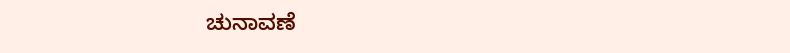ಚುನಾವಣೆ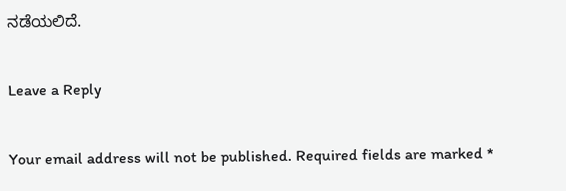ನಡೆಯಲಿದೆ.

Leave a Reply

Your email address will not be published. Required fields are marked *